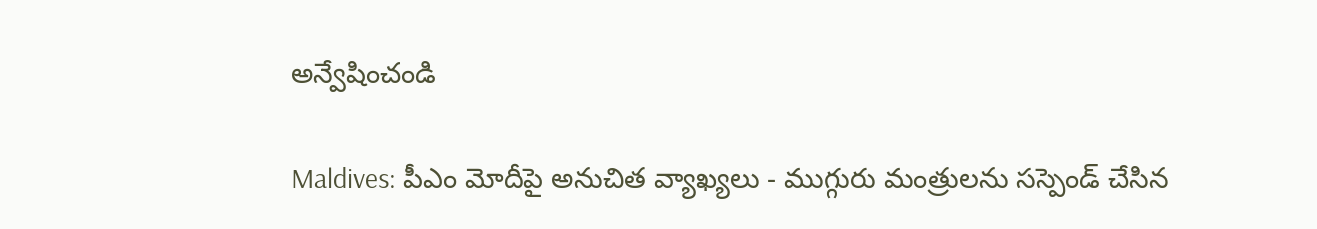అన్వేషించండి

Maldives: పీఎం మోదీపై అనుచిత వ్యాఖ్యలు - ముగ్గురు మంత్రులను సస్పెండ్ చేసిన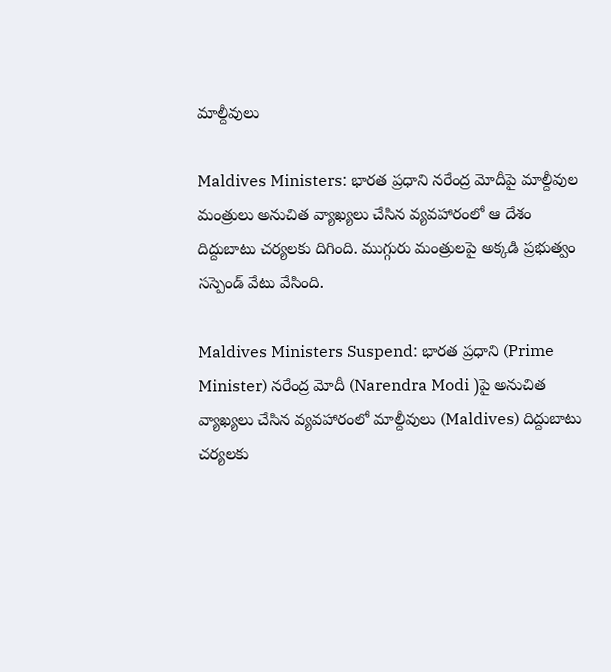మాల్దీవులు

Maldives Ministers: భారత ప్రధాని నరేంద్ర మోదీపై మాల్దీవుల మంత్రులు అనుచిత వ్యాఖ్యలు చేసిన వ్యవహారంలో ఆ దేశం దిద్దుబాటు చర్యలకు దిగింది. ముగ్గురు మంత్రులపై అక్కడి ప్రభుత్వం సస్పెండ్ వేటు వేసింది.

Maldives Ministers Suspend: భారత ప్రధాని (Prime Minister) నరేంద్ర మోదీ (Narendra Modi )పై అనుచిత వ్యాఖ్యలు చేసిన వ్యవహారంలో మాల్దీవులు (Maldives) దిద్దుబాటు చర్యలకు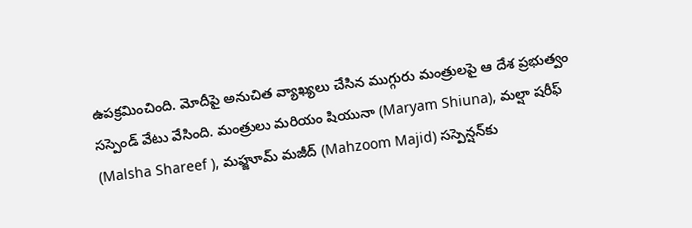ఉపక్రమించింది. మోదీపై అనుచిత వ్యాఖ్యలు చేసిన ముగ్గురు మంత్రులపై ఆ దేశ ప్రభుత్వం సస్పెండ్ వేటు వేసింది. మంత్రులు మరియం షియునా (Maryam Shiuna), మల్షా షరీఫ్ (Malsha Shareef ), మహ్జూమ్ మజీద్ (Mahzoom Majid) సస్పెన్షన్‌కు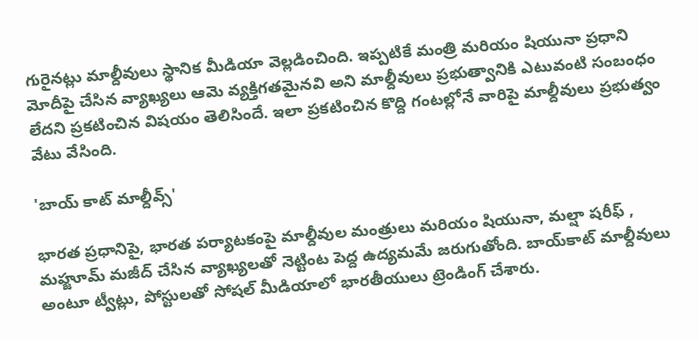గురైనట్లు మాల్దీవులు స్థానిక మీడియా వెల్లడించింది. ఇప్పటికే మంత్రి మరియం షియునా ప్రధాని మోదీపై చేసిన వ్యాఖ్యలు ఆమె వ్యక్తిగతమైనవి అని మాల్దీవులు ప్రభుత్వానికి ఎటువంటి సంబంధం లేదని ప్రకటించిన విషయం తెలిసిందే. ఇలా ప్రకటించిన కొద్ది గంటల్లోనే వారిపై మాల్దీవులు ప్రభుత్వం వేటు వేసింది.

'బాయ్ కాట్ మాల్దీవ్స్'

భారత ప్రధానిపై, భారత పర్యాటకంపై మాల్దీవుల మంత్రులు మరియం షియునా, మల్షా షరీఫ్ , మహ్జూమ్ మజీద్ చేసిన వ్యాఖ్యలతో నెట్టింట పెద్ద ఉద్యమమే జరుగుతోంది. బాయ్‌కాట్ మాల్దీవులు అంటూ ట్వీట్లు, పోస్టులతో సోషల్ మీడియాలో భారతీయులు ట్రెండింగ్ చేశారు.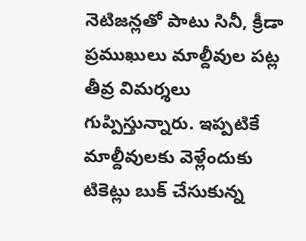నెటిజన్లతో పాటు సినీ, క్రీడా ప్రముఖులు మాల్దీవుల పట్ల తీవ్ర విమర్శలు గుప్పిస్తున్నారు. ఇప్పటికే మాల్దీవులకు వెళ్లేందుకు టికెట్లు బుక్ చేసుకున్న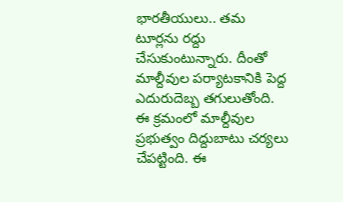భారతీయులు.. తమ టూర్లను రద్దు చేసుకుంటున్నారు. దీంతో మాల్దీవుల పర్యాటకానికి పెద్ద ఎదురుదెబ్బ తగులుతోంది. ఈ క్రమంలో మాల్దీవుల ప్రభుత్వం దిద్దుబాటు చర్యలు చేపట్టింది. ఈ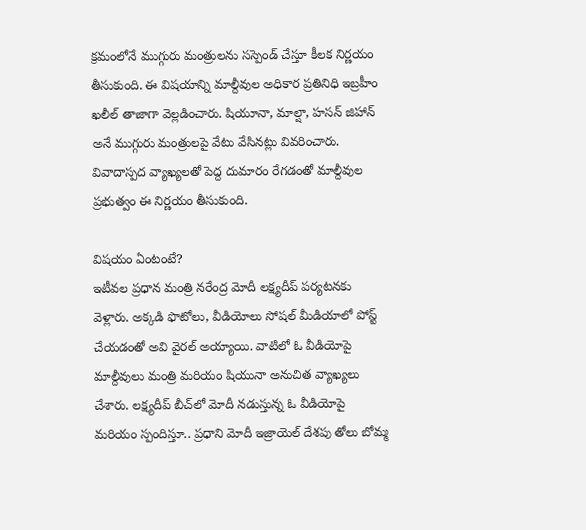క్రమంలోనే ముగ్గురు మంత్రులను సస్పెండ్ చేస్తూ కీలక నిర్ణయం తీసుకుంది. ఈ విషయాన్ని మాల్దీవుల అధికార ప్రతినిధి ఇబ్రహీం ఖలీల్ తాజాగా వెల్లడించారు. షియూనా, మాల్షా, హసన్ జిహాన్ అనే ముగ్గురు మంత్రులపై వేటు వేసినట్లు వివరించారు. వివాదాస్పద వ్యాఖ్యలతో పెద్ద దుమారం రేగడంతో మాల్దీవుల ప్రభుత్వం ఈ నిర్ణయం తీసుకుంది.

విషయం ఏంటంటే?
ఇటీవల ప్రధాన మంత్రి నరేంద్ర మోదీ లక్ష్యదీప్ పర్యటనకు వెళ్లారు. అక్కడి ఫొటోలు, వీడియోలు సోషల్‌ మీడియాలో పోస్ట్ చేయడంతో అవి వైరల్‌ అయ్యాయి. వాటిలో ఓ వీడియోపై మాల్దీవులు మంత్రి మరియం షియునా అనుచిత వ్యాఖ్యలు చేశారు. లక్ష్యదీప్ బీచ్‌లో మోదీ నడుస్తున్న ఓ వీడియోపై మరియం స్పందిస్తూ.. ప్రధాని మోదీ ఇజ్రాయెల్‌ దేశపు తోలు బోమ్మ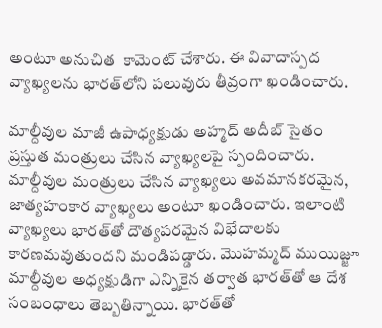అంటూ అనుచిత  కామెంట్‌ చేశారు. ఈ వివాదాస్పద వ్యాఖ్యలను భారత్‌లోని పలువురు తీవ్రంగా ఖండించారు.

మాల్దీవుల మాజీ ఉపాధ్యక్షుడు అహ్మద్ అదీబ్ సైతం ప్రస్తుత మంత్రులు చేసిన వ్యాఖ్యలపై స్పందించారు. మాల్దీవుల మంత్రులు చేసిన వ్యాఖ్యలు అవమానకరమైన, జాత్యహంకార వ్యాఖ్యలు అంటూ ఖండించారు. ఇలాంటి వ్యాఖ్యలు భారత్‌తో దౌత్యపరమైన విభేదాలకు కారణమవుతుందని మండిపడ్డారు. మొహమ్మద్ ముయిజ్జూ మాల్దీవుల అధ్యక్షుడిగా ఎన్నికైన తర్వాత భారత్‌తో ఆ దేశ సంబంధాలు తెబ్బతిన్నాయి. భారత్‌తో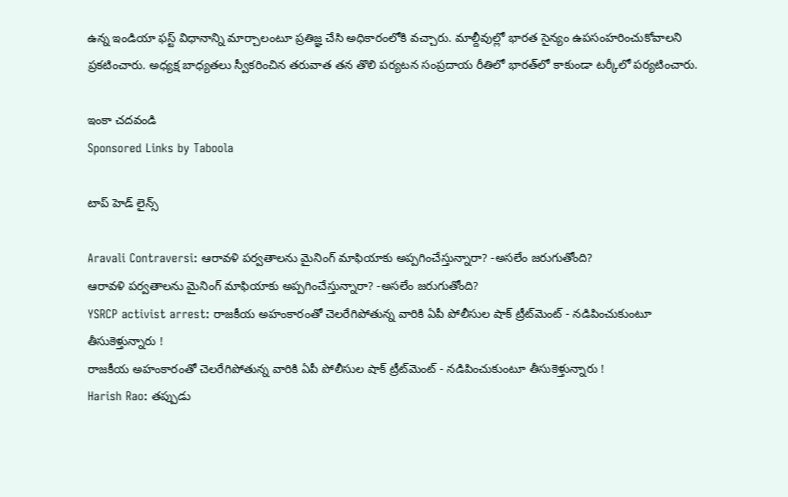ఉన్న ఇండియా ఫస్ట్ విధానాన్ని మార్చాలంటూ ప్రతిజ్ఞ చేసి అధికారంలోకి వచ్చారు. మాల్దీవుల్లో భారత సైన్యం ఉపసంహరించుకోవాలని ప్రకటించారు. అధ్యక్ష బాధ్యతలు స్వీకరించిన తరువాత తన తొలి పర్యటన సంప్రదాయ రీతిలో భారత్‌లో కాకుండా టర్కీలో పర్యటించారు.

ఇంకా చదవండి
Sponsored Links by Taboola

టాప్ హెడ్ లైన్స్

Aravali Contraversi: ఆరావళి పర్వతాలను మైనింగ్ మాఫియాకు అప్పగించేస్తున్నారా? -అసలేం జరుగుతోంది?
ఆరావళి పర్వతాలను మైనింగ్ మాఫియాకు అప్పగించేస్తున్నారా? -అసలేం జరుగుతోంది?
YSRCP activist arrest: రాజకీయ అహంకారంతో చెలరేగిపోతున్న వారికి ఏపీ పోలీసుల షాక్ ట్రీట్‌మెంట్ - నడిపించుకుంటూ తీసుకెళ్తున్నారు !
రాజకీయ అహంకారంతో చెలరేగిపోతున్న వారికి ఏపీ పోలీసుల షాక్ ట్రీట్‌మెంట్ - నడిపించుకుంటూ తీసుకెళ్తున్నారు !
Harish Rao: తప్పుడు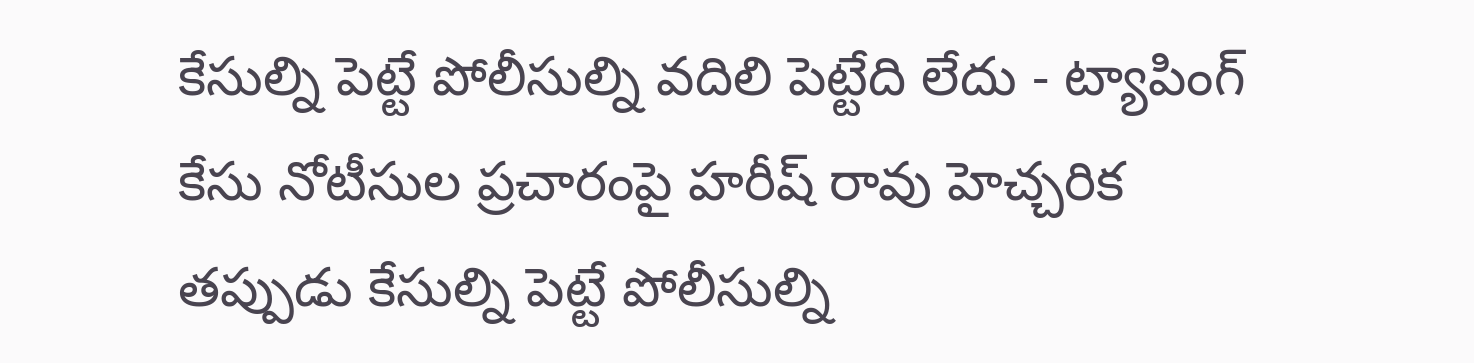కేసుల్ని పెట్టే పోలీసుల్ని వదిలి పెట్టేది లేదు - ట్యాపింగ్ కేసు నోటీసుల ప్రచారంపై హరీష్ రావు హెచ్చరిక
తప్పుడు కేసుల్ని పెట్టే పోలీసుల్ని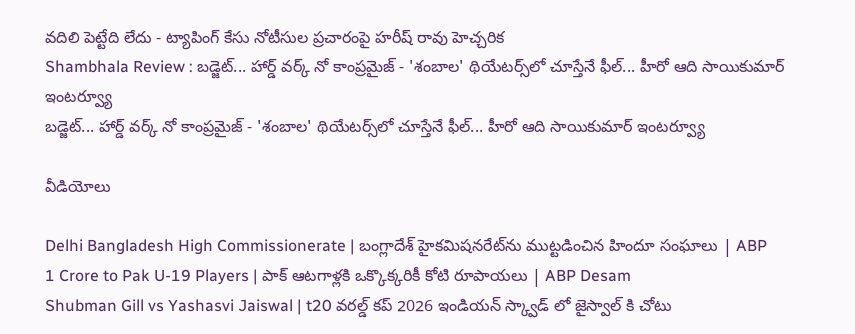వదిలి పెట్టేది లేదు - ట్యాపింగ్ కేసు నోటీసుల ప్రచారంపై హరీష్ రావు హెచ్చరిక
Shambhala Review : బడ్జెట్... హార్డ్ వర్క్ నో కాంప్రమైజ్ - 'శంబాల' థియేటర్స్‌లో చూస్తేనే ఫీల్... హీరో ఆది సాయికుమార్ ఇంటర్వ్యూ
బడ్జెట్... హార్డ్ వర్క్ నో కాంప్రమైజ్ - 'శంబాల' థియేటర్స్‌లో చూస్తేనే ఫీల్... హీరో ఆది సాయికుమార్ ఇంటర్వ్యూ

వీడియోలు

Delhi Bangladesh High Commissionerate | బంగ్లాదేశ్ హైకమిషనరేట్‌ను ముట్టడించిన హిందూ సంఘాలు | ABP
1 Crore to Pak U-19 Players | పాక్ ఆటగాళ్లకి ఒక్కొక్కరికీ కోటి రూపాయలు | ABP Desam
Shubman Gill vs Yashasvi Jaiswal | t20 వరల్డ్ కప్ 2026 ఇండియన్ స్క్వాడ్ లో జైస్వాల్ కి చోటు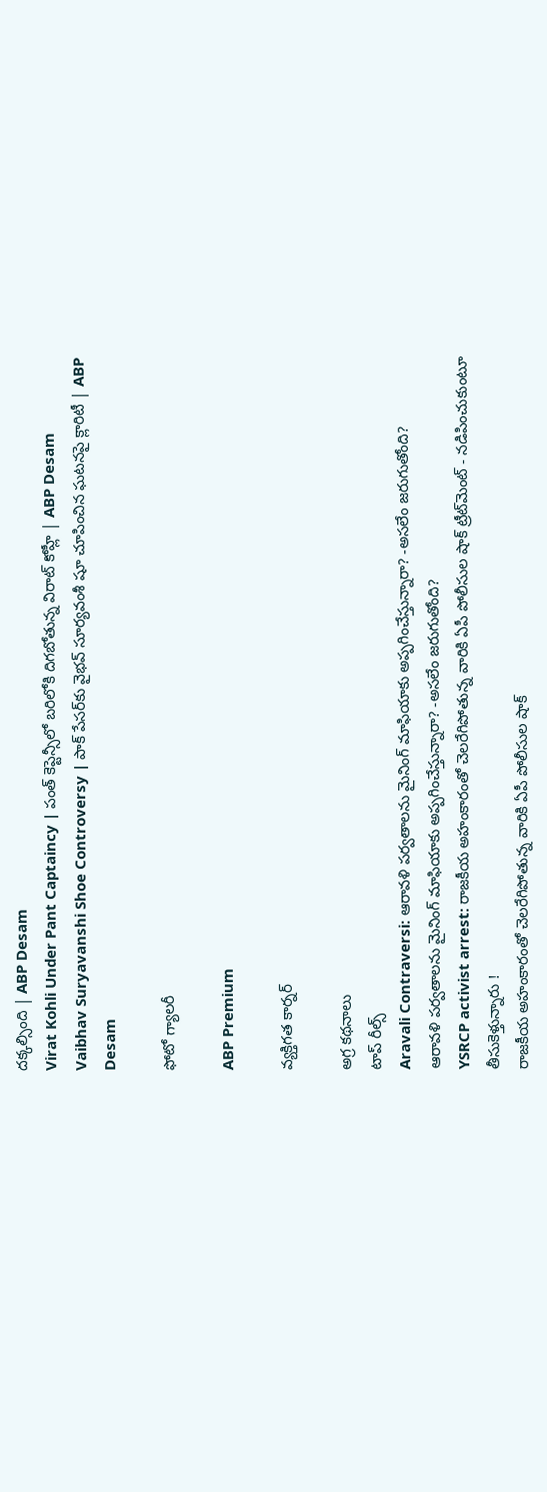దక్కల్సింది | ABP Desam
Virat Kohli Under Pant Captaincy | పంత్ కెప్టెన్సీలో బరిలోకి దిగబోతున్న విరాట్ కోహ్లీ | ABP Desam
Vaibhav Suryavanshi Shoe Controversy | పాక్ పేసర్‌కు వైభవ్ సూర్యవంశీ షూ చూపించిన ఘటనపై క్లారిటీ | ABP Desam

ఫోటో గ్యాలరీ

ABP Premium

వ్యక్తిగత కార్నర్

అగ్ర కథనాలు
టాప్ రీల్స్
Aravali Contraversi: ఆరావళి పర్వతాలను మైనింగ్ మాఫియాకు అప్పగించేస్తున్నారా? -అసలేం జరుగుతోంది?
ఆరావళి పర్వతాలను మైనింగ్ మాఫియాకు అప్పగించేస్తున్నారా? -అసలేం జరుగుతోంది?
YSRCP activist arrest: రాజకీయ అహంకారంతో చెలరేగిపోతున్న వారికి ఏపీ పోలీసుల షాక్ ట్రీట్‌మెంట్ - నడిపించుకుంటూ తీసుకెళ్తున్నారు !
రాజకీయ అహంకారంతో చెలరేగిపోతున్న వారికి ఏపీ పోలీసుల షాక్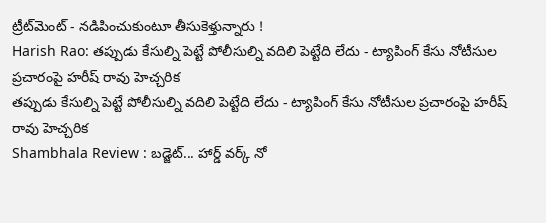ట్రీట్‌మెంట్ - నడిపించుకుంటూ తీసుకెళ్తున్నారు !
Harish Rao: తప్పుడు కేసుల్ని పెట్టే పోలీసుల్ని వదిలి పెట్టేది లేదు - ట్యాపింగ్ కేసు నోటీసుల ప్రచారంపై హరీష్ రావు హెచ్చరిక
తప్పుడు కేసుల్ని పెట్టే పోలీసుల్ని వదిలి పెట్టేది లేదు - ట్యాపింగ్ కేసు నోటీసుల ప్రచారంపై హరీష్ రావు హెచ్చరిక
Shambhala Review : బడ్జెట్... హార్డ్ వర్క్ నో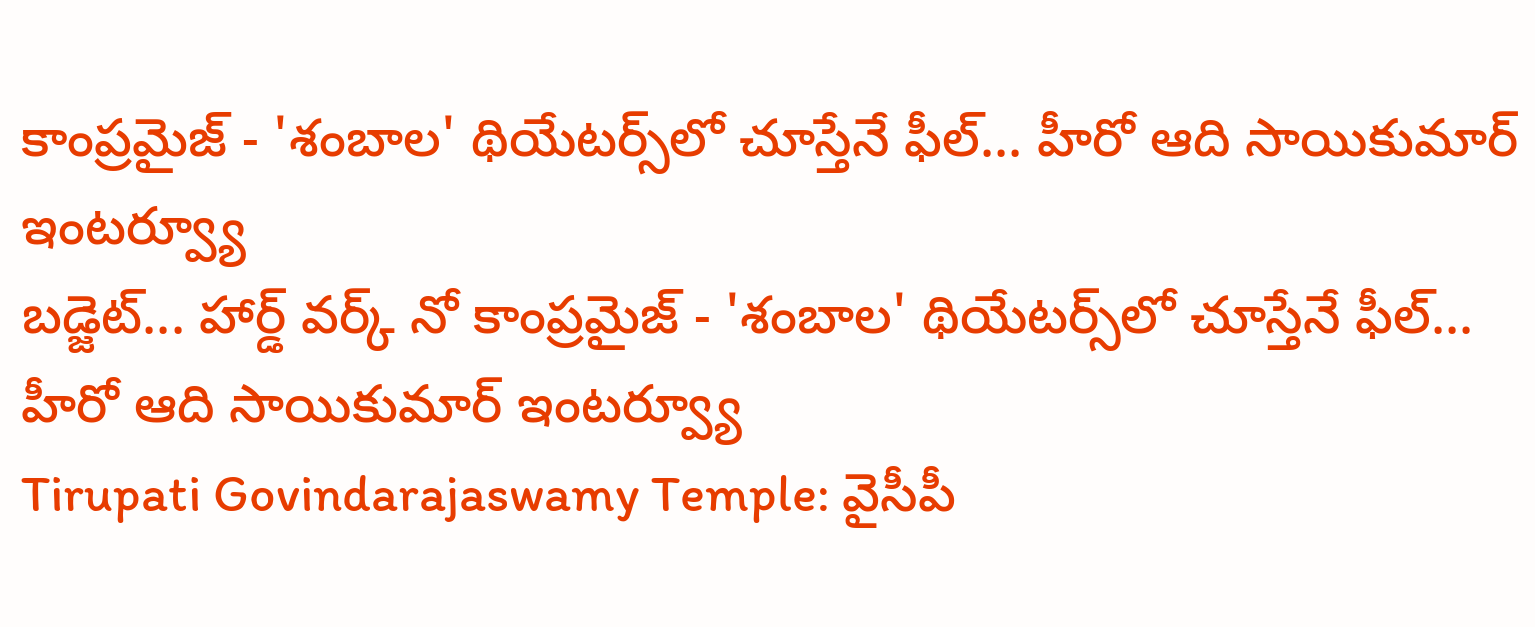కాంప్రమైజ్ - 'శంబాల' థియేటర్స్‌లో చూస్తేనే ఫీల్... హీరో ఆది సాయికుమార్ ఇంటర్వ్యూ
బడ్జెట్... హార్డ్ వర్క్ నో కాంప్రమైజ్ - 'శంబాల' థియేటర్స్‌లో చూస్తేనే ఫీల్... హీరో ఆది సాయికుమార్ ఇంటర్వ్యూ
Tirupati Govindarajaswamy Temple: వైసీపీ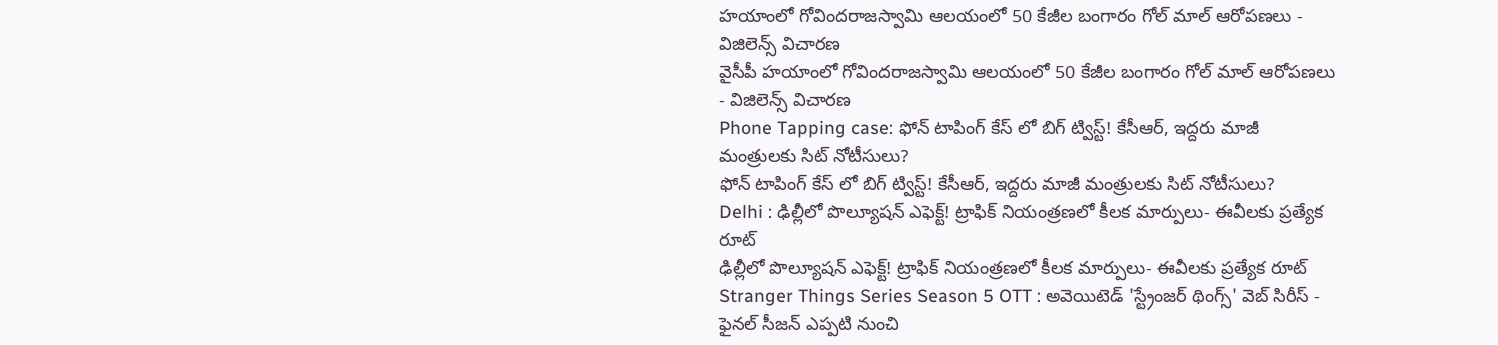హయాంలో గోవిందరాజస్వామి ఆలయంలో 50 కేజీల బంగారం గోల్ మాల్ ఆరోపణలు - విజిలెన్స్ విచారణ
వైసీపీ హయాంలో గోవిందరాజస్వామి ఆలయంలో 50 కేజీల బంగారం గోల్ మాల్ ఆరోపణలు - విజిలెన్స్ విచారణ
Phone Tapping case: ఫోన్ టాపింగ్ కేస్ లో బిగ్ ట్విస్ట్! కేసీఆర్, ఇద్దరు మాజీ మంత్రులకు సిట్ నోటీసులు?
ఫోన్ టాపింగ్ కేస్ లో బిగ్ ట్విస్ట్! కేసీఆర్, ఇద్దరు మాజీ మంత్రులకు సిట్ నోటీసులు?
Delhi : ఢిల్లీలో పొల్యూషన్ ఎఫెక్ట్‌! ట్రాఫిక్ నియంత్రణలో కీలక మార్పులు- ఈవీలకు ప్రత్యేక రూట్‌
ఢిల్లీలో పొల్యూషన్ ఎఫెక్ట్‌! ట్రాఫిక్ నియంత్రణలో కీలక మార్పులు- ఈవీలకు ప్రత్యేక రూట్‌
Stranger Things Series Season 5 OTT : అవెయిటెడ్ 'స్ట్రేంజర్ థింగ్స్' వెబ్ సిరీస్ - ఫైనల్ సీజన్ ఎప్పటి నుంచి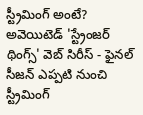స్ట్రీమింగ్ అంటే?
అవెయిటెడ్ 'స్ట్రేంజర్ థింగ్స్' వెబ్ సిరీస్ - ఫైనల్ సీజన్ ఎప్పటి నుంచి స్ట్రీమింగ్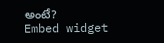అంటే?
Embed widget